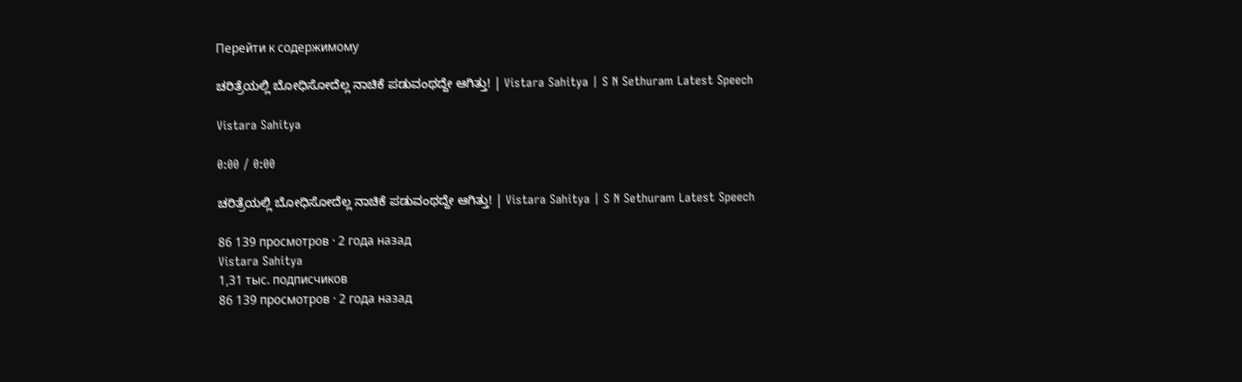Перейти к содержимому

ಚರಿತ್ರೆಯಲ್ಲಿ ಬೋಧಿಸೋದೆಲ್ಲ ನಾಚಿಕೆ ಪಡುವಂಥದ್ದೇ ಆಗಿತ್ತು! | Vistara Sahitya | S N Sethuram Latest Speech

Vistara Sahitya

0:00 / 0:00

ಚರಿತ್ರೆಯಲ್ಲಿ ಬೋಧಿಸೋದೆಲ್ಲ ನಾಚಿಕೆ ಪಡುವಂಥದ್ದೇ ಆಗಿತ್ತು! | Vistara Sahitya | S N Sethuram Latest Speech

86 139 просмотров · 2 года назад
Vistara Sahitya
1,31 тыс. подписчиков
86 139 просмотров · 2 года назад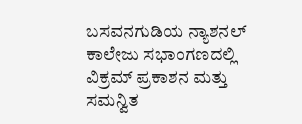ಬಸವನಗುಡಿಯ ನ್ಯಾಶನಲ್‌ ಕಾಲೇಜು ಸಭಾಂಗಣದಲ್ಲಿ ವಿಕ್ರಮ್‌ ಪ್ರಕಾಶನ ಮತ್ತು ಸಮನ್ವಿತ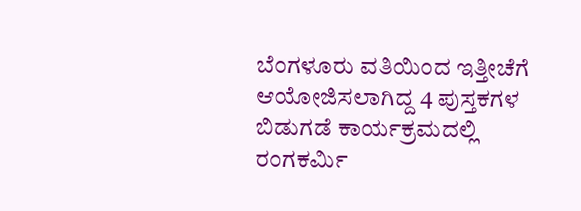ಬೆಂಗಳೂರು ವತಿಯಿಂದ ಇತ್ತೀಚೆಗೆ ಆಯೋಜಿಸಲಾಗಿದ್ದ 4 ಪುಸ್ತಕಗಳ ಬಿಡುಗಡೆ ಕಾರ್ಯಕ್ರಮದಲ್ಲಿ ರಂಗಕರ್ಮಿ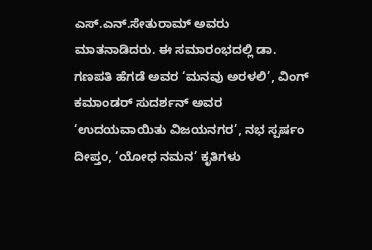ಎಸ್‌.ಎನ್‌.ಸೇತುರಾಮ್ ಅವರು ಮಾತನಾಡಿದರು. ಈ ಸಮಾರಂಭದಲ್ಲಿ ಡಾ. ಗಣಪತಿ ಹೆಗಡೆ ಅವರ ‘ಮನವು ಅರಳಲಿ’, ವಿಂಗ್ ಕಮಾಂಡರ್ ಸುದರ್ಶನ್ ಅವರ ‘ಉದಯವಾಯಿತು ವಿಜಯನಗರ’, ನಭ ಸ್ಪರ್ಷಂ ದೀಪ್ತಂ, ‘ಯೋಧ ನಮನ’ ಕೃತಿಗಳು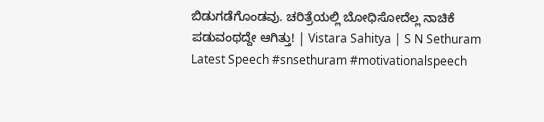ಬಿಡುಗಡೆಗೊಂಡವು. ಚರಿತ್ರೆಯಲ್ಲಿ ಬೋಧಿಸೋದೆಲ್ಲ ನಾಚಿಕೆ ಪಡುವಂಥದ್ದೇ ಆಗಿತ್ತು! | Vistara Sahitya | S N Sethuram Latest Speech #snsethuram #motivationalspeech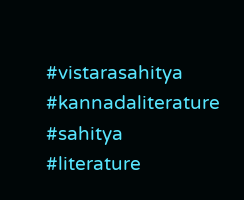#vistarasahitya #kannadaliterature #sahitya #literature